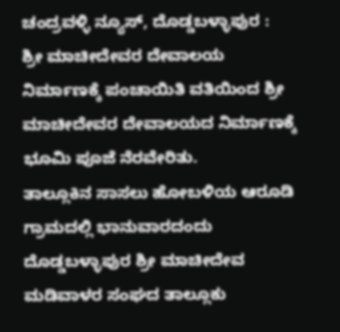ಚಂದ್ರವಳ್ಳಿ ನ್ಯೂಸ್, ದೊಡ್ಡಬಳ್ಳಾಪುರ :
ಶ್ರೀ ಮಾಚೀದೇವರ ದೇವಾಲಯ ನಿರ್ಮಾಣಕ್ಕೆ ಪಂಚಾಯಿತಿ ವತಿಯಿಂದ ಶ್ರೀ ಮಾಚೀದೇವರ ದೇವಾಲಯದ ನಿರ್ಮಾಣಕ್ಕೆ ಭೂಮಿ ಪೂಜೆ ನೆರವೇರಿತು.
ತಾಲ್ಲೂಕಿನ ಸಾಸಲು ಹೋಬಳಿಯ ಆರೂಡಿ ಗ್ರಾಮದಲ್ಲಿ ಭಾನುವಾರದಂದು ದೊಡ್ಡಬಳ್ಳಾಪುರ ಶ್ರೀ ಮಾಚೀದೇವ ಮಡಿವಾಳರ ಸಂಘದ ತಾಲ್ಲೂಕು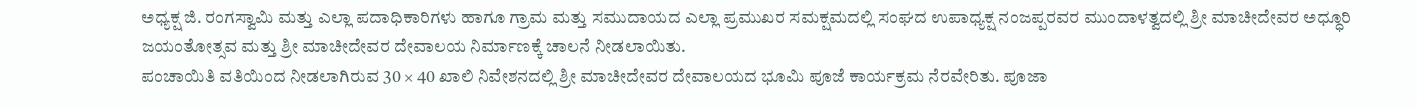ಅಧ್ಯಕ್ಷ ಜಿ. ರಂಗಸ್ವಾಮಿ ಮತ್ತು ಎಲ್ಲಾ ಪದಾಧಿಕಾರಿಗಳು ಹಾಗೂ ಗ್ರಾಮ ಮತ್ತು ಸಮುದಾಯದ ಎಲ್ಲಾ ಪ್ರಮುಖರ ಸಮಕ್ಷಮದಲ್ಲಿ ಸಂಘದ ಉಪಾಧ್ಯಕ್ಷ ನಂಜಪ್ಪರವರ ಮುಂದಾಳತ್ವದಲ್ಲಿ ಶ್ರೀ ಮಾಚೀದೇವರ ಅಧ್ಧೂರಿ ಜಯಂತೋತ್ಸವ ಮತ್ತು ಶ್ರೀ ಮಾಚೀದೇವರ ದೇವಾಲಯ ನಿರ್ಮಾಣಕ್ಕೆ ಚಾಲನೆ ನೀಡಲಾಯಿತು.
ಪಂಚಾಯಿತಿ ವತಿಯಿಂದ ನೀಡಲಾಗಿರುವ 30 × 40 ಖಾಲಿ ನಿವೇಶನದಲ್ಲಿ ಶ್ರೀ ಮಾಚೀದೇವರ ದೇವಾಲಯದ ಭೂಮಿ ಪೂಜೆ ಕಾರ್ಯಕ್ರಮ ನೆರವೇರಿತು. ಪೂಜಾ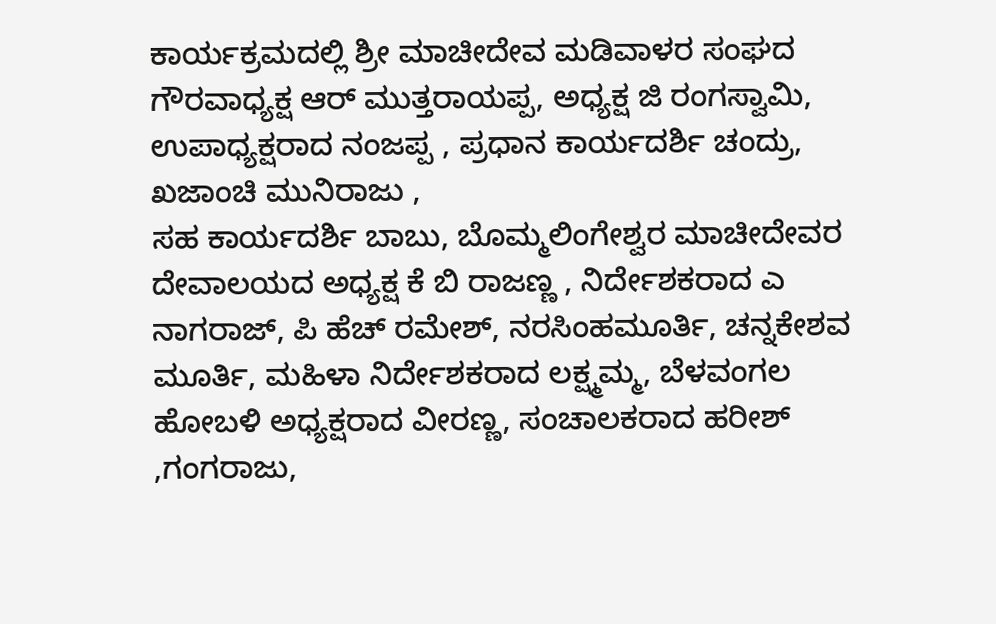ಕಾರ್ಯಕ್ರಮದಲ್ಲಿ ಶ್ರೀ ಮಾಚೀದೇವ ಮಡಿವಾಳರ ಸಂಘದ ಗೌರವಾಧ್ಯಕ್ಷ ಆರ್ ಮುತ್ತರಾಯಪ್ಪ, ಅಧ್ಯಕ್ಷ ಜಿ ರಂಗಸ್ವಾಮಿ, ಉಪಾಧ್ಯಕ್ಷರಾದ ನಂಜಪ್ಪ , ಪ್ರಧಾನ ಕಾರ್ಯದರ್ಶಿ ಚಂದ್ರು, ಖಜಾಂಚಿ ಮುನಿರಾಜು ,
ಸಹ ಕಾರ್ಯದರ್ಶಿ ಬಾಬು, ಬೊಮ್ಮಲಿಂಗೇಶ್ವರ ಮಾಚೀದೇವರ ದೇವಾಲಯದ ಅಧ್ಯಕ್ಷ ಕೆ ಬಿ ರಾಜಣ್ಣ , ನಿರ್ದೇಶಕರಾದ ಎ ನಾಗರಾಜ್, ಪಿ ಹೆಚ್ ರಮೇಶ್, ನರಸಿಂಹಮೂರ್ತಿ, ಚನ್ನಕೇಶವ ಮೂರ್ತಿ, ಮಹಿಳಾ ನಿರ್ದೇಶಕರಾದ ಲಕ್ಷ್ಮಮ್ಮ, ಬೆಳವಂಗಲ ಹೋಬಳಿ ಅಧ್ಯಕ್ಷರಾದ ವೀರಣ್ಣ, ಸಂಚಾಲಕರಾದ ಹರೀಶ್ ,ಗಂಗರಾಜು,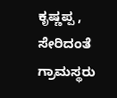ಕೃಷ್ಣಪ್ಪ , ಸೇರಿದಂತೆ ಗ್ರಾಮಸ್ಥರು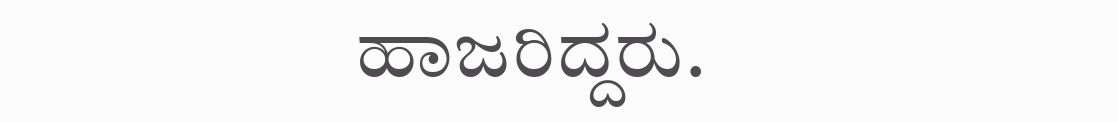ಹಾಜರಿದ್ದರು.